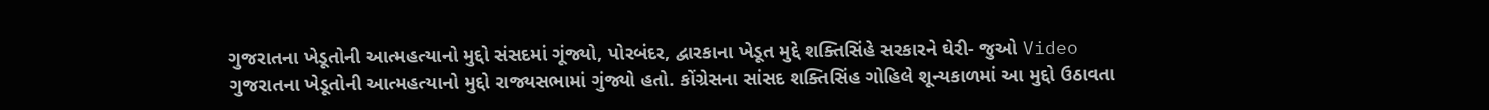ગુજરાતના ખેડૂતોની આત્મહત્યાનો મુદ્દો સંસદમાં ગૂંજ્યો, પોરબંદર, દ્વારકાના ખેડૂત મુદ્દે શક્તિસિંહે સરકારને ઘેરી- જુઓ Video
ગુજરાતના ખેડૂતોની આત્મહત્યાનો મુદ્દો રાજ્યસભામાં ગુંજ્યો હતો. કોંગ્રેસના સાંસદ શક્તિસિંહ ગોહિલે શૂન્યકાળમાં આ મુદ્દો ઉઠાવતા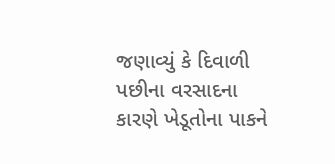જણાવ્યું કે દિવાળી પછીના વરસાદના કારણે ખેડૂતોના પાકને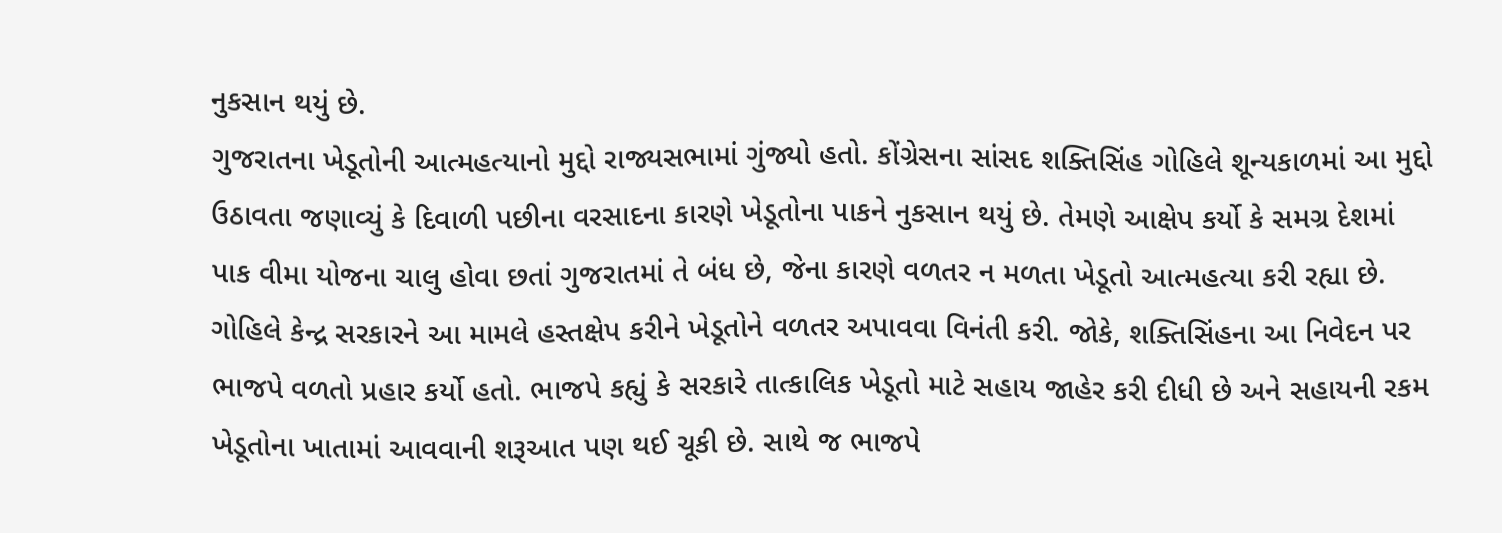નુકસાન થયું છે.
ગુજરાતના ખેડૂતોની આત્મહત્યાનો મુદ્દો રાજ્યસભામાં ગુંજ્યો હતો. કોંગ્રેસના સાંસદ શક્તિસિંહ ગોહિલે શૂન્યકાળમાં આ મુદ્દો ઉઠાવતા જણાવ્યું કે દિવાળી પછીના વરસાદના કારણે ખેડૂતોના પાકને નુકસાન થયું છે. તેમણે આક્ષેપ કર્યો કે સમગ્ર દેશમાં પાક વીમા યોજના ચાલુ હોવા છતાં ગુજરાતમાં તે બંધ છે, જેના કારણે વળતર ન મળતા ખેડૂતો આત્મહત્યા કરી રહ્યા છે.
ગોહિલે કેન્દ્ર સરકારને આ મામલે હસ્તક્ષેપ કરીને ખેડૂતોને વળતર અપાવવા વિનંતી કરી. જોકે, શક્તિસિંહના આ નિવેદન પર ભાજપે વળતો પ્રહાર કર્યો હતો. ભાજપે કહ્યું કે સરકારે તાત્કાલિક ખેડૂતો માટે સહાય જાહેર કરી દીધી છે અને સહાયની રકમ ખેડૂતોના ખાતામાં આવવાની શરૂઆત પણ થઈ ચૂકી છે. સાથે જ ભાજપે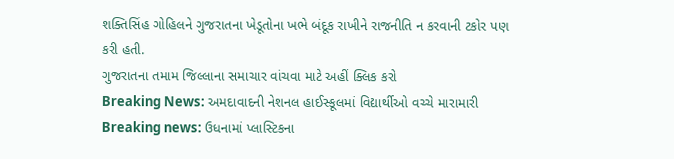શક્તિસિંહ ગોહિલને ગુજરાતના ખેડૂતોના ખભે બંદૂક રાખીને રાજનીતિ ન કરવાની ટકોર પણ કરી હતી.
ગુજરાતના તમામ જિલ્લાના સમાચાર વાંચવા માટે અહીં ક્લિક કરો
Breaking News: અમદાવાદની નેશનલ હાઈસ્કૂલમાં વિદ્યાર્થીઓ વચ્ચે મારામારી
Breaking news: ઉધનામાં પ્લાસ્ટિકના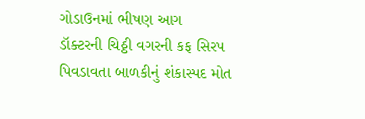ગોડાઉનમાં ભીષણ આગ
ડૉક્ટરની ચિઠ્ઠી વગરની કફ સિરપ પિવડાવતા બાળકીનું શંકાસ્પદ મોત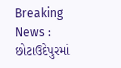Breaking News : છોટાઉદેપુરમાં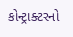કોન્ટ્રાક્ટરનો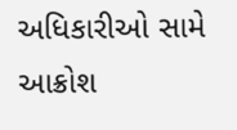અધિકારીઓ સામે આક્રોશ